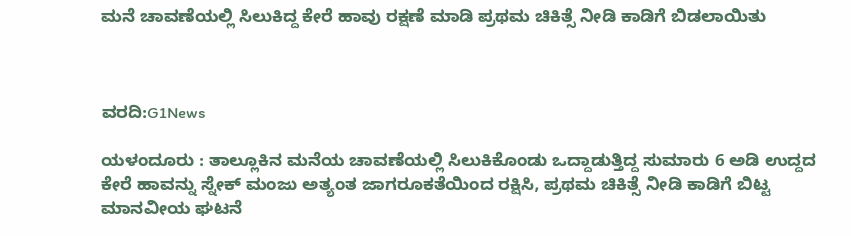ಮನೆ ಚಾವಣೆಯಲ್ಲಿ ಸಿಲುಕಿದ್ದ ಕೇರೆ ಹಾವು ರಕ್ಷಣೆ ಮಾಡಿ ಪ್ರಥಮ ಚಿಕಿತ್ಸೆ ನೀಡಿ ಕಾಡಿಗೆ ಬಿಡಲಾಯಿತು



ವರದಿ:G1News

ಯಳಂದೂರು : ತಾಲ್ಲೂಕಿನ ಮನೆಯ ಚಾವಣೆಯಲ್ಲಿ ಸಿಲುಕಿಕೊಂಡು ಒದ್ದಾಡುತ್ತಿದ್ದ ಸುಮಾರು 6 ಅಡಿ ಉದ್ದದ ಕೇರೆ ಹಾವನ್ನು ಸ್ನೇಕ್ ಮಂಜು ಅತ್ಯಂತ ಜಾಗರೂಕತೆಯಿಂದ ರಕ್ಷಿಸಿ, ಪ್ರಥಮ ಚಿಕಿತ್ಸೆ ನೀಡಿ ಕಾಡಿಗೆ ಬಿಟ್ಟ ಮಾನವೀಯ ಘಟನೆ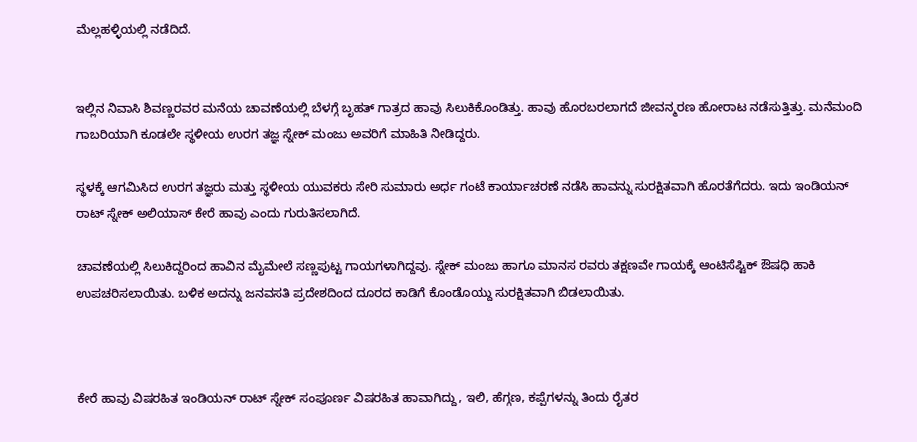ಮೆಲ್ಲಹಳ್ಳಿಯಲ್ಲಿ ನಡೆದಿದೆ.


ಇಲ್ಲಿನ ನಿವಾಸಿ ಶಿವಣ್ಣರವರ ಮನೆಯ ಚಾವಣೆಯಲ್ಲಿ ಬೆಳಗ್ಗೆ ಬೃಹತ್ ಗಾತ್ರದ ಹಾವು ಸಿಲುಕಿಕೊಂಡಿತ್ತು. ಹಾವು ಹೊರಬರಲಾಗದೆ ಜೀವನ್ಮರಣ ಹೋರಾಟ ನಡೆಸುತ್ತಿತ್ತು. ಮನೆಮಂದಿ ಗಾಬರಿಯಾಗಿ ಕೂಡಲೇ ಸ್ಥಳೀಯ ಉರಗ ತಜ್ಞ ಸ್ನೇಕ್ ಮಂಜು ಅವರಿಗೆ ಮಾಹಿತಿ ನೀಡಿದ್ದರು.

ಸ್ಥಳಕ್ಕೆ ಆಗಮಿಸಿದ ಉರಗ ತಜ್ಞರು ಮತ್ತು ಸ್ಥಳೀಯ ಯುವಕರು ಸೇರಿ ಸುಮಾರು ಅರ್ಧ ಗಂಟೆ ಕಾರ್ಯಾಚರಣೆ ನಡೆಸಿ ಹಾವನ್ನು ಸುರಕ್ಷಿತವಾಗಿ ಹೊರತೆಗೆದರು. ಇದು ಇಂಡಿಯನ್ ರಾಟ್ ಸ್ನೇಕ್ ಅಲಿಯಾಸ್ ಕೇರೆ ಹಾವು ಎಂದು ಗುರುತಿಸಲಾಗಿದೆ.

ಚಾವಣೆಯಲ್ಲಿ ಸಿಲುಕಿದ್ದರಿಂದ ಹಾವಿನ ಮೈಮೇಲೆ ಸಣ್ಣಪುಟ್ಟ ಗಾಯಗಳಾಗಿದ್ದವು. ಸ್ನೇಕ್ ಮಂಜು ಹಾಗೂ ಮಾನಸ ರವರು ತಕ್ಷಣವೇ ಗಾಯಕ್ಕೆ ಆಂಟಿಸೆಪ್ಟಿಕ್ ಔಷಧಿ ಹಾಕಿ ಉಪಚರಿಸಲಾಯಿತು. ಬಳಿಕ ಅದನ್ನು ಜನವಸತಿ ಪ್ರದೇಶದಿಂದ ದೂರದ ಕಾಡಿಗೆ ಕೊಂಡೊಯ್ದು ಸುರಕ್ಷಿತವಾಗಿ ಬಿಡಲಾಯಿತು.



ಕೇರೆ ಹಾವು ವಿಷರಹಿತ ಇಂಡಿಯನ್ ರಾಟ್ ಸ್ನೇಕ್ ಸಂಪೂರ್ಣ ವಿಷರಹಿತ ಹಾವಾಗಿದ್ದು, ಇಲಿ, ಹೆಗ್ಗಣ, ಕಪ್ಪೆಗಳನ್ನು ತಿಂದು ರೈತರ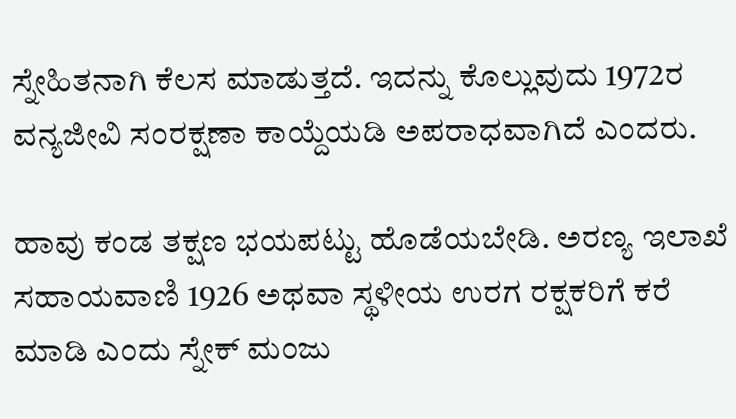ಸ್ನೇಹಿತನಾಗಿ ಕೆಲಸ ಮಾಡುತ್ತದೆ. ಇದನ್ನು ಕೊಲ್ಲುವುದು 1972ರ ವನ್ಯಜೀವಿ ಸಂರಕ್ಷಣಾ ಕಾಯ್ದೆಯಡಿ ಅಪರಾಧವಾಗಿದೆ ಎಂದರು.

ಹಾವು ಕಂಡ ತಕ್ಷಣ ಭಯಪಟ್ಟು ಹೊಡೆಯಬೇಡಿ. ಅರಣ್ಯ ಇಲಾಖೆ ಸಹಾಯವಾಣಿ 1926 ಅಥವಾ ಸ್ಥಳೀಯ ಉರಗ ರಕ್ಷಕರಿಗೆ ಕರೆ ಮಾಡಿ ಎಂದು ಸ್ನೇಕ್ ಮಂಜು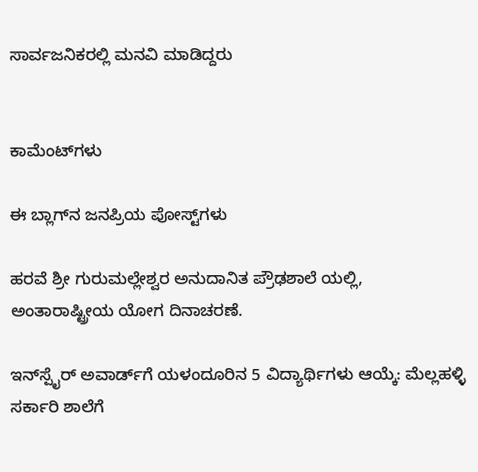ಸಾರ್ವಜನಿಕರಲ್ಲಿ ಮನವಿ ಮಾಡಿದ್ದರು


ಕಾಮೆಂಟ್‌ಗಳು

ಈ ಬ್ಲಾಗ್‌ನ ಜನಪ್ರಿಯ ಪೋಸ್ಟ್‌ಗಳು

ಹರವೆ ಶ್ರೀ ಗುರುಮಲ್ಲೇಶ್ವರ ಅನುದಾನಿತ ಪ್ರೌಢಶಾಲೆ ಯಲ್ಲಿ, ಅಂತಾರಾಷ್ಟ್ರೀಯ ಯೋಗ ದಿನಾಚರಣೆ.

ಇನ್‌ಸ್ಪೈರ್ ಅವಾರ್ಡ್‌ಗೆ ಯಳಂದೂರಿನ 5 ವಿದ್ಯಾರ್ಥಿಗಳು ಆಯ್ಕೆ: ಮೆಲ್ಲಹಳ್ಳಿ ಸರ್ಕಾರಿ ಶಾಲೆಗೆ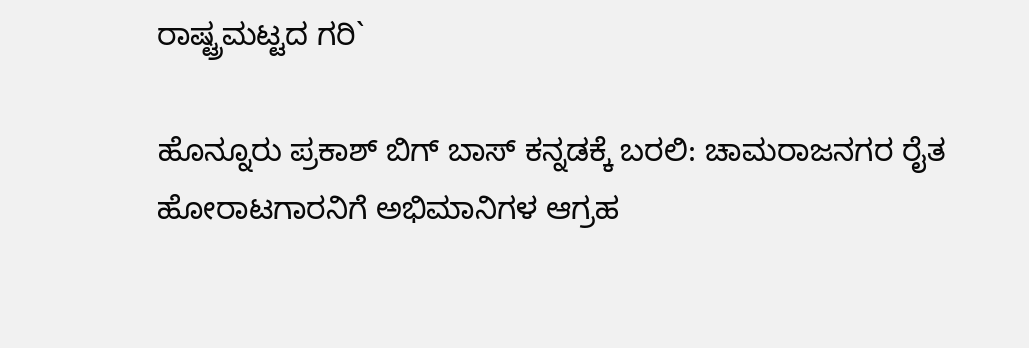ರಾಷ್ಟ್ರಮಟ್ಟದ ಗರಿ`

ಹೊನ್ನೂರು ಪ್ರಕಾಶ್ ಬಿಗ್ ಬಾಸ್ ಕನ್ನಡಕ್ಕೆ ಬರಲಿ: ಚಾಮರಾಜನಗರ ರೈತ ಹೋರಾಟಗಾರನಿಗೆ ಅಭಿಮಾನಿಗಳ ಆಗ್ರಹ